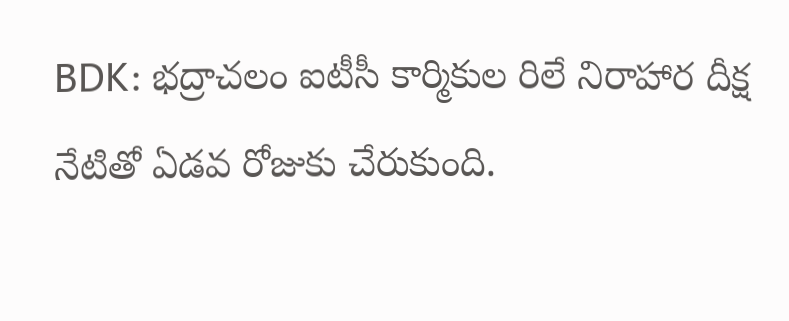BDK: భద్రాచలం ఐటీసీ కార్మికుల రిలే నిరాహార దీక్ష నేటితో ఏడవ రోజుకు చేరుకుంది.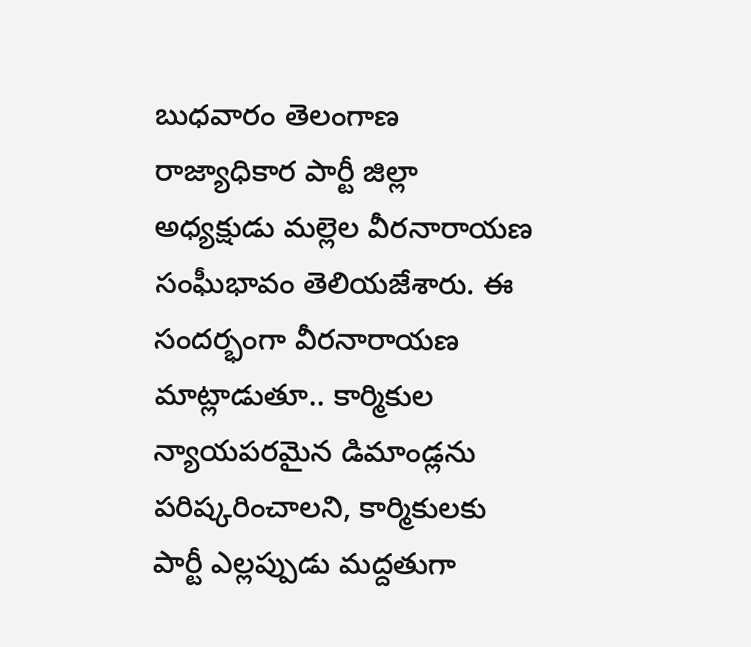బుధవారం తెలంగాణ రాజ్యాధికార పార్టీ జిల్లా అధ్యక్షుడు మల్లెల వీరనారాయణ సంఘీభావం తెలియజేశారు. ఈ సందర్భంగా వీరనారాయణ మాట్లాడుతూ.. కార్మికుల న్యాయపరమైన డిమాండ్లను పరిష్కరించాలని, కార్మికులకు పార్టీ ఎల్లప్పుడు మద్దతుగా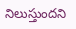నిలుస్తుందని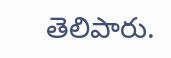తెలిపారు.